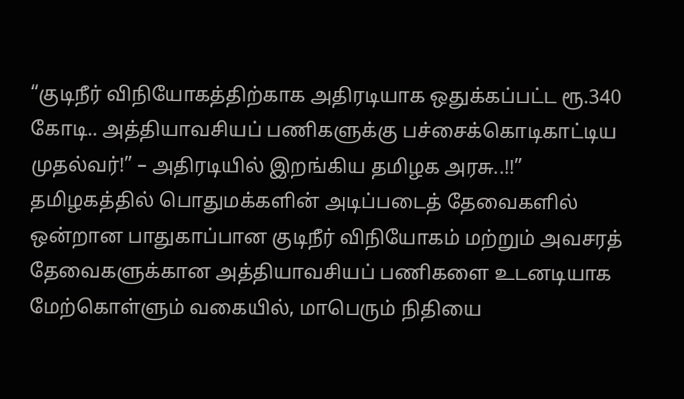“குடிநீர் விநியோகத்திற்காக அதிரடியாக ஒதுக்கப்பட்ட ரூ.340 கோடி.. அத்தியாவசியப் பணிகளுக்கு பச்சைக்கொடிகாட்டிய முதல்வர்!” – அதிரடியில் இறங்கிய தமிழக அரசு..!!”
தமிழகத்தில் பொதுமக்களின் அடிப்படைத் தேவைகளில் ஒன்றான பாதுகாப்பான குடிநீர் விநியோகம் மற்றும் அவசரத் தேவைகளுக்கான அத்தியாவசியப் பணிகளை உடனடியாக மேற்கொள்ளும் வகையில், மாபெரும் நிதியை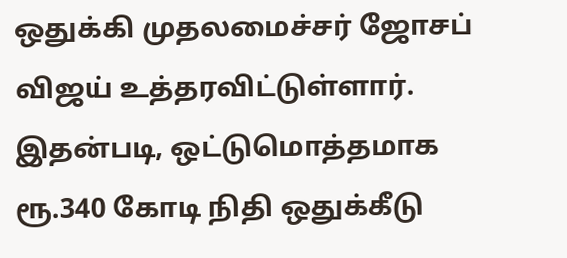ஒதுக்கி முதலமைச்சர் ஜோசப் விஜய் உத்தரவிட்டுள்ளார். இதன்படி, ஒட்டுமொத்தமாக ரூ.340 கோடி நிதி ஒதுக்கீடு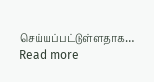செய்யப்பட்டுள்ளதாக…
Read more